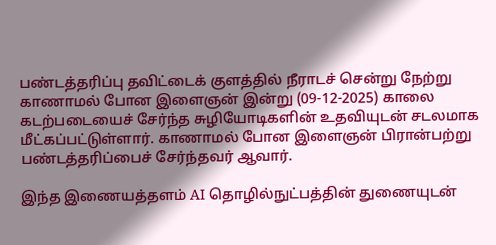பண்டத்தரிப்பு தவிட்டைக் குளத்தில் நீராடச் சென்று நேற்று காணாமல் போன இளைஞன் இன்று (09-12-2025) காலை கடற்படையைச் சேர்ந்த சுழியோடிகளின் உதவியுடன் சடலமாக மீட்கப்பட்டுள்ளார். காணாமல் போன இளைஞன் பிரான்பற்று பண்டத்தரிப்பைச் சேர்ந்தவர் ஆவார்.

இந்த இணையத்தளம் AI தொழில்நுட்பத்தின் துணையுடன்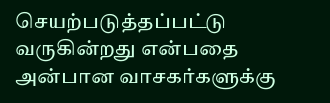செயற்படுத்தப்பட்டு வருகின்றது என்பதை அன்பான வாசகர்களுக்கு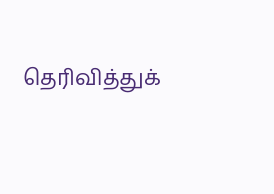தெரிவித்துக்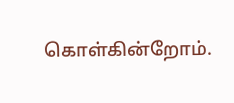கொள்கின்றோம்.